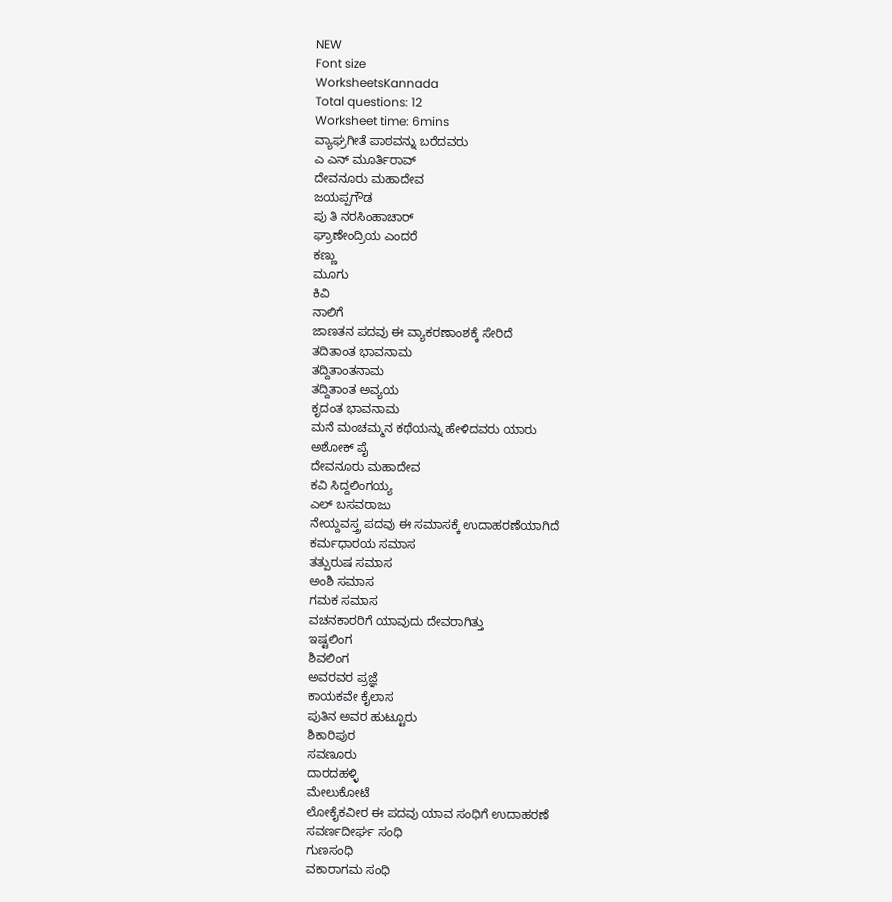NEW
Font size
WorksheetsKannada
Total questions: 12
Worksheet time: 6mins
ವ್ಯಾಘ್ರಗೀತೆ ಪಾಠವನ್ನು ಬರೆದವರು
ಎ ಎನ್ ಮೂರ್ತಿರಾವ್
ದೇವನೂರು ಮಹಾದೇವ
ಜಯಪ್ಪಗೌಡ
ಪು ತಿ ನರಸಿಂಹಾಚಾರ್
ಘ್ರಾಣೇಂದ್ರಿಯ ಎಂದರೆ
ಕಣ್ಣು
ಮೂಗು
ಕಿವಿ
ನಾಲಿಗೆ
ಜಾಣತನ ಪದವು ಈ ವ್ಯಾಕರಣಾಂಶಕ್ಕೆ ಸೇರಿದೆ
ತದಿತಾಂತ ಭಾವನಾಮ
ತದ್ದಿತಾಂತನಾಮ
ತದ್ದಿತಾಂತ ಅವ್ಯಯ
ಕೃದಂತ ಭಾವನಾಮ
ಮನೆ ಮಂಚಮ್ಮನ ಕಥೆಯನ್ನು ಹೇಳಿದವರು ಯಾರು
ಅಶೋಕ್ ಪೈ
ದೇವನೂರು ಮಹಾದೇವ
ಕವಿ ಸಿದ್ದಲಿಂಗಯ್ಯ
ಎಲ್ ಬಸವರಾಜು
ನೇಯ್ದವಸ್ತ್ರ ಪದವು ಈ ಸಮಾಸಕ್ಕೆ ಉದಾಹರಣೆಯಾಗಿದೆ
ಕರ್ಮಧಾರಯ ಸಮಾಸ
ತತ್ಪುರುಷ ಸಮಾಸ
ಅಂಶಿ ಸಮಾಸ
ಗಮಕ ಸಮಾಸ
ವಚನಕಾರರಿಗೆ ಯಾವುದು ದೇವರಾಗಿತ್ತು
ಇಷ್ಟಲಿಂಗ
ಶಿವಲಿಂಗ
ಅವರವರ ಪ್ರಜ್ಞೆ
ಕಾಯಕವೇ ಕೈಲಾಸ
ಪುತಿನ ಅವರ ಹುಟ್ಟೂರು
ಶಿಕಾರಿಪುರ
ಸವಣೂರು
ದಾರದಹಳ್ಳಿ
ಮೇಲುಕೋಟೆ
ಲೋಕೈಕವೀರ ಈ ಪದವು ಯಾವ ಸಂಧಿಗೆ ಉದಾಹರಣೆ
ಸವರ್ಣದೀರ್ಘ ಸಂಧಿ
ಗುಣಸಂಧಿ
ವಕಾರಾಗಮ ಸಂಧಿ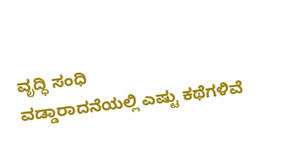ವೃದ್ಧಿ ಸಂಧಿ
ವಡ್ಡಾರಾದನೆಯಲ್ಲಿ ಎಷ್ಟು ಕಥೆಗಳಿವೆ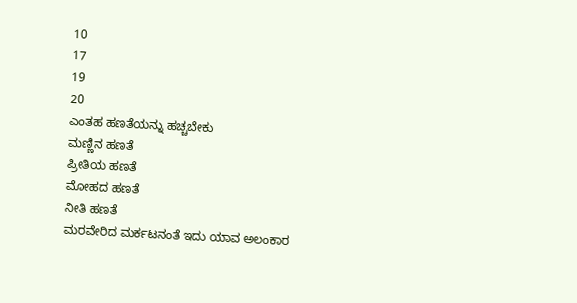10
17
19
20
ಎಂತಹ ಹಣತೆಯನ್ನು ಹಚ್ಚಬೇಕು
ಮಣ್ಣಿನ ಹಣತೆ
ಪ್ರೀತಿಯ ಹಣತೆ
ಮೋಹದ ಹಣತೆ
ನೀತಿ ಹಣತೆ
ಮರವೇರಿದ ಮರ್ಕಟನಂತೆ ಇದು ಯಾವ ಅಲಂಕಾರ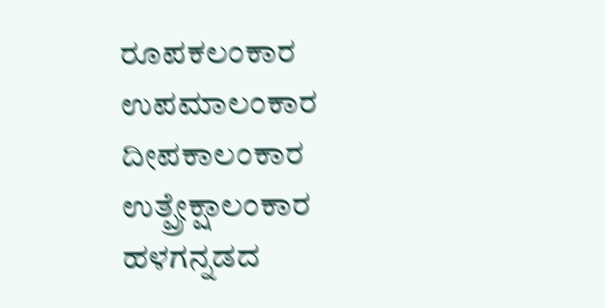ರೂಪಕಲಂಕಾರ
ಉಪಮಾಲಂಕಾರ
ದೀಪಕಾಲಂಕಾರ
ಉತ್ಪ್ರೇಕ್ಷಾಲಂಕಾರ
ಹಳಗನ್ನಡದ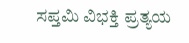ಸಪ್ತಮಿ ವಿಭಕ್ತಿ ಪ್ರತ್ಯಯ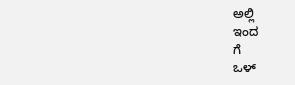ಅಲ್ಲಿ
ಇಂದ
ಗೆ
ಒಳ್